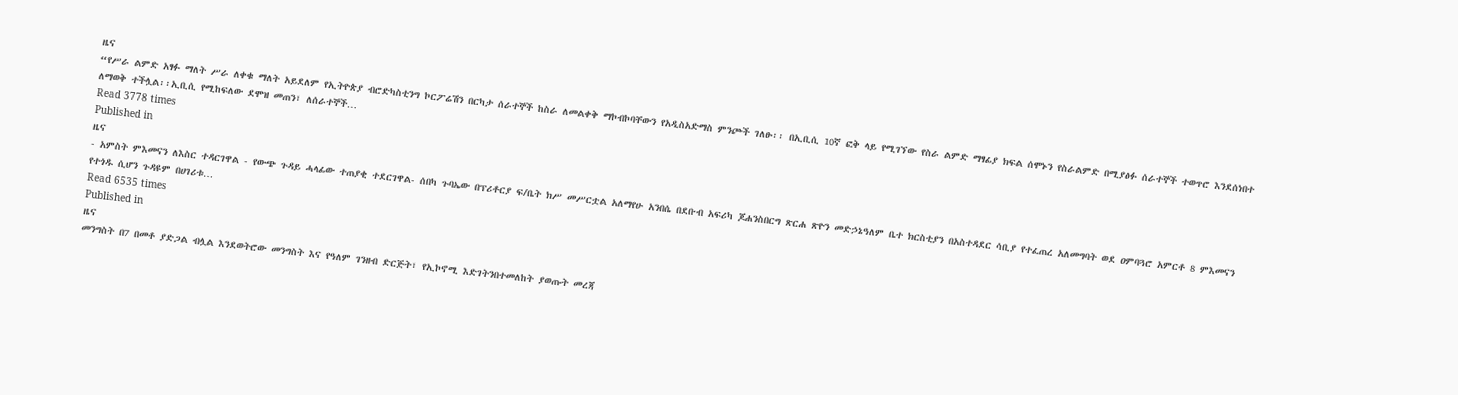ዜና
“የሥራ ልምድ አፃፉ ማለት ሥራ ለቀቁ ማለት አይደለም የኢትዮጵያ ብሮድካስቲንግ ኮርፖሬሽን በርካታ ሰራተኞች ከስራ ለመልቀቅ ማኮብኮባቸውን የአዲስአድማስ ምንጮች ገለፁ፡፡ በኢቢሲ 10ኛ ፎቅ ላይ የሚገኘው የስራ ልምድ ማፃፊያ ክፍል ሰሞኑን የስራልምድ በሚያፅፉ ሰራተኞች ተወጥሮ እንደሰነበተ ለማወቅ ተችሏል፡፡ኢቢሲ የሚከፍለው ደሞዝ መጠን፣ ለሰራተኞች…
Read 3778 times
Published in
ዜና
- አምስት ምእመናን ለእስር ተዳርገዋል - የውጭ ጉዳይ ሓላፊው ተጠያቂ ተደርገዋል- ሰበካ ጉባኤው በፕሪቶርያ ፍ/ቤት ክሥ መሥርቷል አለማየሁ አንበሴ በደቡብ አፍሪካ ጆሐንስበርግ ጽርሐ ጽዮን መድኃኔዓለም ቤተ ክርስቲያን በአስተዳደር ሳቢያ የተፈጠረ አለመግባት ወደ ዐምባጓሮ አምርቶ 8 ምእመናን የተጎዱ ሲሆን ጉዳዩም በሀገሪቱ…
Read 6535 times
Published in
ዜና
መንግስት በ7 በመቶ ያድጋል ብሏል እንደወትሮው መንግስት እና የዓለም ገንዘብ ድርጅት፣ የኢኮኖሚ እድገትንበተመለከት ያወጡት መረጃ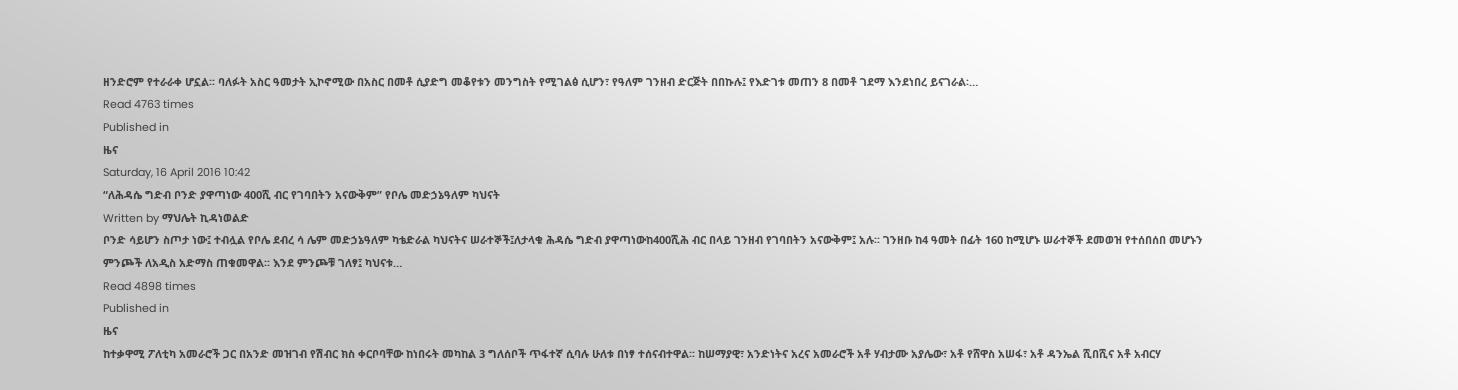ዘንድሮም የተራራቀ ሆኗል፡፡ ባለፉት አስር ዓመታት ኢኮኖሚው በአስር በመቶ ሲያድግ መቆየቱን መንግስት የሚገልፅ ሲሆን፣ የዓለም ገንዘብ ድርጅት በበኩሉ፤ የእድገቱ መጠን 8 በመቶ ገደማ እንደነበረ ይናገራል፡…
Read 4763 times
Published in
ዜና
Saturday, 16 April 2016 10:42
“ለሕዳሴ ግድብ ቦንድ ያዋጣነው 400ሺ ብር የገባበትን አናውቅም” የቦሌ መድኃኔዓለም ካህናት
Written by ማህሌት ኪዳነወልድ
ቦንድ ሳይሆን ስጦታ ነው፤ ተብሏል የቦሌ ደብረ ሳ ሌም መድኃኔዓለም ካቴድራል ካህናትና ሠራተኞች፤ለታላቁ ሕዳሴ ግድብ ያዋጣነውከ400ሺሕ ብር በላይ ገንዘብ የገባበትን አናውቅም፤ አሉ፡፡ ገንዘቡ ከ4 ዓመት በፊት 160 ከሚሆኑ ሠራተኞች ደመወዝ የተሰበሰበ መሆኑን ምንጮች ለአዲስ አድማስ ጠቁመዋል፡፡ እንደ ምንጮቹ ገለፃ፤ ካህናቱ…
Read 4898 times
Published in
ዜና
ከተቃዋሚ ፖለቲካ አመራሮች ጋር በአንድ መዝገብ የሽብር ክስ ቀርቦባቸው ከነበሩት መካከል 3 ግለሰቦች ጥፋተኛ ሲባሉ ሁለቱ በነፃ ተሰናብተዋል፡፡ ከሠማያዊ፣ አንድነትና አረና አመራሮች አቶ ሃብታሙ አያሌው፣ አቶ የሸዋስ አሠፋ፣ አቶ ዳንኤል ሺበሺና አቶ አብርሃ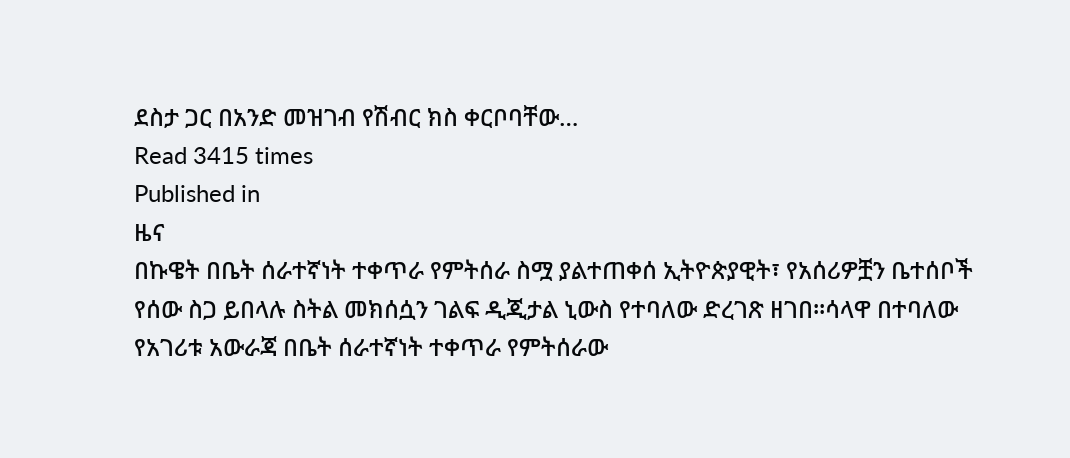ደስታ ጋር በአንድ መዝገብ የሽብር ክስ ቀርቦባቸው…
Read 3415 times
Published in
ዜና
በኩዌት በቤት ሰራተኛነት ተቀጥራ የምትሰራ ስሟ ያልተጠቀሰ ኢትዮጵያዊት፣ የአሰሪዎቿን ቤተሰቦች የሰው ስጋ ይበላሉ ስትል መክሰሷን ገልፍ ዲጂታል ኒውስ የተባለው ድረገጽ ዘገበ፡፡ሳላዋ በተባለው የአገሪቱ አውራጃ በቤት ሰራተኛነት ተቀጥራ የምትሰራው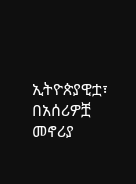ኢትዮጵያዊቷ፣ በአሰሪዎቿ መኖሪያ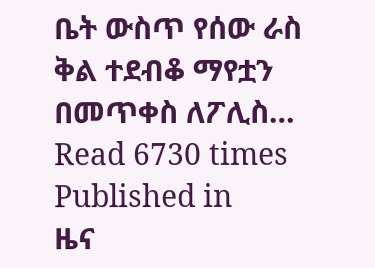ቤት ውስጥ የሰው ራስ ቅል ተደብቆ ማየቷን በመጥቀስ ለፖሊስ…
Read 6730 times
Published in
ዜና